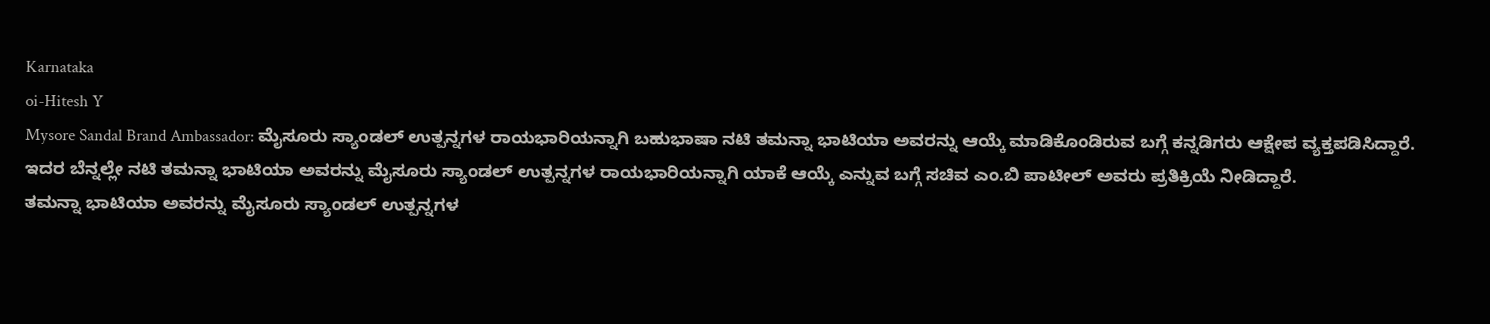Karnataka
oi-Hitesh Y
Mysore Sandal Brand Ambassador: ಮೈಸೂರು ಸ್ಯಾಂಡಲ್ ಉತ್ಪನ್ನಗಳ ರಾಯಭಾರಿಯನ್ನಾಗಿ ಬಹುಭಾಷಾ ನಟಿ ತಮನ್ನಾ ಭಾಟಿಯಾ ಅವರನ್ನು ಆಯ್ಕೆ ಮಾಡಿಕೊಂಡಿರುವ ಬಗ್ಗೆ ಕನ್ನಡಿಗರು ಆಕ್ಷೇಪ ವ್ಯಕ್ತಪಡಿಸಿದ್ದಾರೆ. ಇದರ ಬೆನ್ನಲ್ಲೇ ನಟಿ ತಮನ್ನಾ ಭಾಟಿಯಾ ಅವರನ್ನು ಮೈಸೂರು ಸ್ಯಾಂಡಲ್ ಉತ್ಪನ್ನಗಳ ರಾಯಭಾರಿಯನ್ನಾಗಿ ಯಾಕೆ ಆಯ್ಕೆ ಎನ್ನುವ ಬಗ್ಗೆ ಸಚಿವ ಎಂ.ಬಿ ಪಾಟೀಲ್ ಅವರು ಪ್ರತಿಕ್ರಿಯೆ ನೀಡಿದ್ದಾರೆ.
ತಮನ್ನಾ ಭಾಟಿಯಾ ಅವರನ್ನು ಮೈಸೂರು ಸ್ಯಾಂಡಲ್ ಉತ್ಪನ್ನಗಳ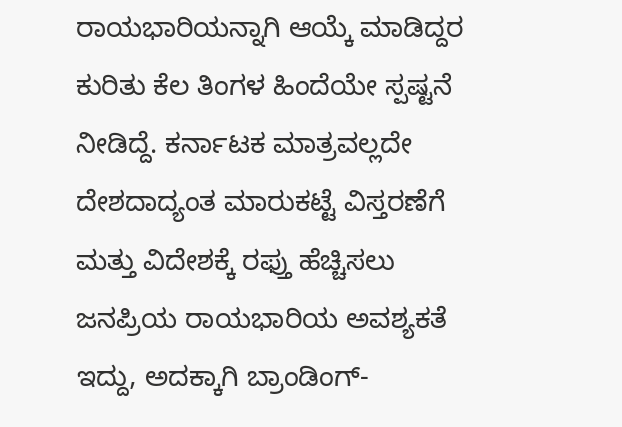ರಾಯಭಾರಿಯನ್ನಾಗಿ ಆಯ್ಕೆ ಮಾಡಿದ್ದರ ಕುರಿತು ಕೆಲ ತಿಂಗಳ ಹಿಂದೆಯೇ ಸ್ಪಷ್ಟನೆ ನೀಡಿದ್ದೆ. ಕರ್ನಾಟಕ ಮಾತ್ರವಲ್ಲದೇ ದೇಶದಾದ್ಯಂತ ಮಾರುಕಟ್ಟೆ ವಿಸ್ತರಣೆಗೆ ಮತ್ತು ವಿದೇಶಕ್ಕೆ ರಫ್ತು ಹೆಚ್ಚಿಸಲು ಜನಪ್ರಿಯ ರಾಯಭಾರಿಯ ಅವಶ್ಯಕತೆ ಇದ್ದು, ಅದಕ್ಕಾಗಿ ಬ್ರಾಂಡಿಂಗ್-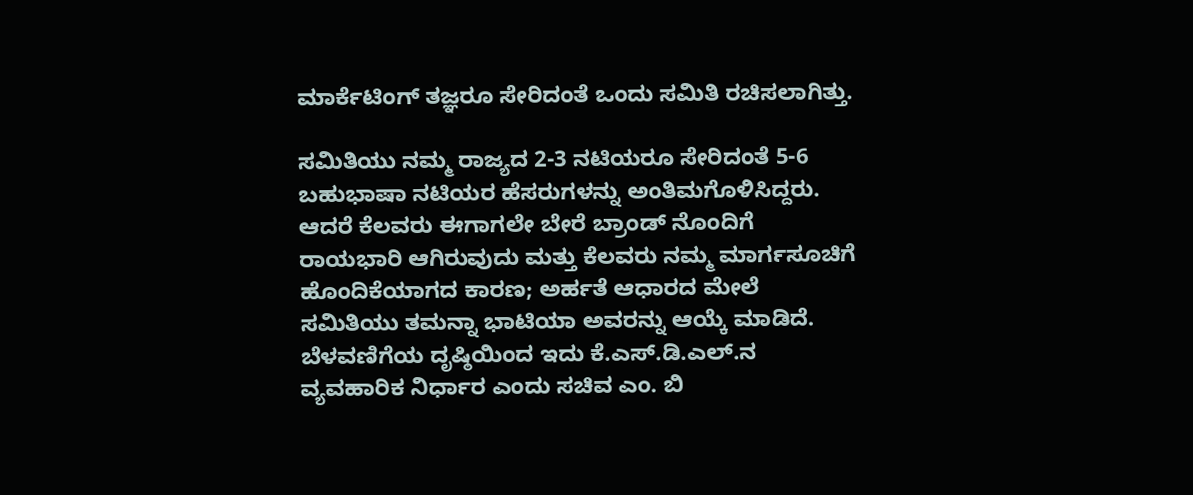ಮಾರ್ಕೆಟಿಂಗ್ ತಜ್ಞರೂ ಸೇರಿದಂತೆ ಒಂದು ಸಮಿತಿ ರಚಿಸಲಾಗಿತ್ತು.

ಸಮಿತಿಯು ನಮ್ಮ ರಾಜ್ಯದ 2-3 ನಟಿಯರೂ ಸೇರಿದಂತೆ 5-6 ಬಹುಭಾಷಾ ನಟಿಯರ ಹೆಸರುಗಳನ್ನು ಅಂತಿಮಗೊಳಿಸಿದ್ದರು. ಆದರೆ ಕೆಲವರು ಈಗಾಗಲೇ ಬೇರೆ ಬ್ರಾಂಡ್ ನೊಂದಿಗೆ ರಾಯಭಾರಿ ಆಗಿರುವುದು ಮತ್ತು ಕೆಲವರು ನಮ್ಮ ಮಾರ್ಗಸೂಚಿಗೆ ಹೊಂದಿಕೆಯಾಗದ ಕಾರಣ; ಅರ್ಹತೆ ಆಧಾರದ ಮೇಲೆ ಸಮಿತಿಯು ತಮನ್ನಾ ಭಾಟಿಯಾ ಅವರನ್ನು ಆಯ್ಕೆ ಮಾಡಿದೆ. ಬೆಳವಣಿಗೆಯ ದೃಷ್ಠಿಯಿಂದ ಇದು ಕೆ.ಎಸ್.ಡಿ.ಎಲ್.ನ ವ್ಯವಹಾರಿಕ ನಿರ್ಧಾರ ಎಂದು ಸಚಿವ ಎಂ. ಬಿ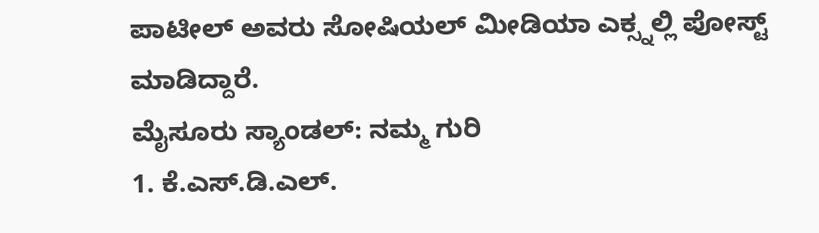ಪಾಟೀಲ್ ಅವರು ಸೋಷಿಯಲ್ ಮೀಡಿಯಾ ಎಕ್ಸ್ನಲ್ಲಿ ಪೋಸ್ಟ್ ಮಾಡಿದ್ದಾರೆ.
ಮೈಸೂರು ಸ್ಯಾಂಡಲ್: ನಮ್ಮ ಗುರಿ
1. ಕೆ.ಎಸ್.ಡಿ.ಎಲ್.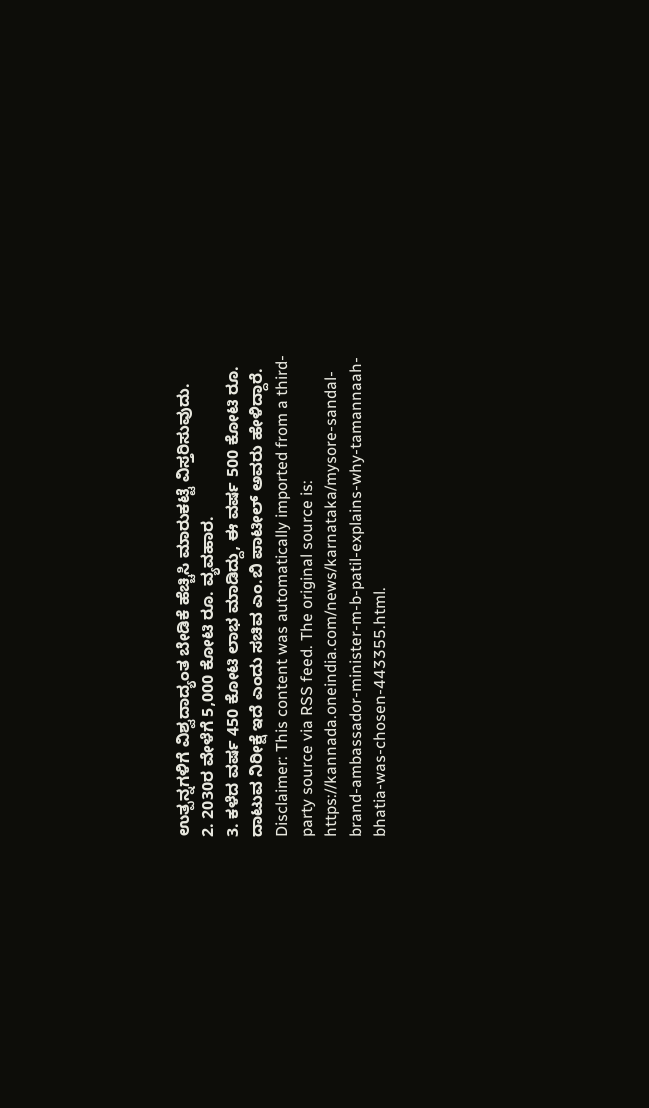ಉತ್ಪನ್ನಗಳಿಗೆ ವಿಶ್ವದಾದ್ಯಂತ ಬೇಡಿಕೆ ಹೆಚ್ಚಿಸಿ ಮಾರುಕಟ್ಟೆ ವಿಸ್ತರಿಸುವುದು.
2. 2030ರ ವೇಳೆಗೆ 5,000 ಕೋಟಿ ರೂ. ವ್ಯವಹಾರ.
3. ಕಳೆದ ವರ್ಷ 450 ಕೋಟಿ ಲಾಭ ಮಾಡಿದ್ದು, ಈ ವರ್ಷ 500 ಕೋಟಿ ರೂ. ದಾಟುವ ನಿರೀಕ್ಷೆ ಇದೆ ಎಂದು ಸಚಿವ ಎಂ.ಬಿ ಪಾಟೀಲ್ ಅವರು ಹೇಳಿದ್ದಾರೆ.
Disclaimer: This content was automatically imported from a third-party source via RSS feed. The original source is: https://kannada.oneindia.com/news/karnataka/mysore-sandal-brand-ambassador-minister-m-b-patil-explains-why-tamannaah-bhatia-was-chosen-443355.html.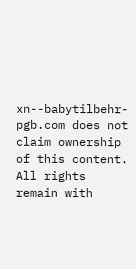xn--babytilbehr-pgb.com does not claim ownership of this content. All rights remain with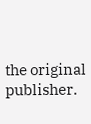the original publisher.